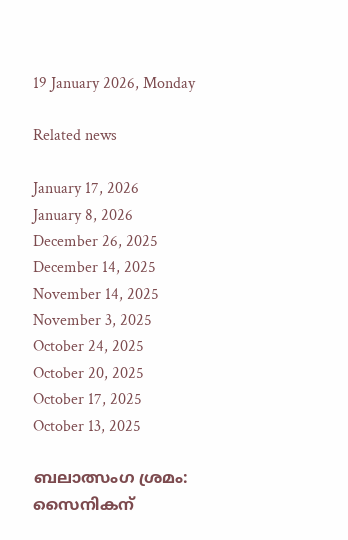19 January 2026, Monday

Related news

January 17, 2026
January 8, 2026
December 26, 2025
December 14, 2025
November 14, 2025
November 3, 2025
October 24, 2025
October 20, 2025
October 17, 2025
October 13, 2025

ബലാത്സംഗ ശ്രമം: സൈനികന്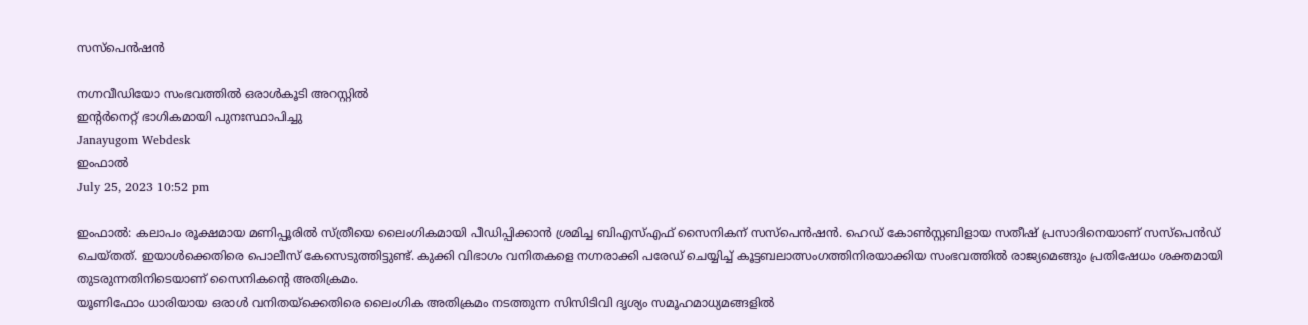സസ്പെന്‍ഷന്‍

നഗ്നവീഡിയോ സംഭവത്തില്‍ ഒരാള്‍കൂടി അറസ്റ്റില്‍
ഇന്റര്‍നെറ്റ് ഭാഗികമായി പുനഃസ്ഥാപിച്ചു
Janayugom Webdesk
ഇംഫാല്‍
July 25, 2023 10:52 pm

ഇംഫാല്‍: കലാപം രൂക്ഷമായ മണിപ്പൂരില്‍ സ്ത്രീയെ ലൈംഗികമായി പീഡിപ്പിക്കാൻ ശ്രമിച്ച ബിഎസ്എഫ് സൈനികന് സസ്പെന്‍ഷന്‍. ഹെഡ് കോണ്‍സ്റ്റബിളായ സതീഷ് പ്രസാദിനെയാണ് സസ്പെൻഡ് ചെയ്തത്. ഇയാള്‍ക്കെതിരെ പൊലീസ് കേസെടുത്തിട്ടുണ്ട്. കുക്കി വിഭാഗം വനിതകളെ നഗ്നരാക്കി പരേഡ് ചെയ്യിച്ച് കൂട്ടബലാത്സംഗത്തിനിരയാക്കിയ സംഭവത്തില്‍ രാജ്യമെങ്ങും പ്രതിഷേധം ശക്തമായി തുടരുന്നതിനിടെയാണ് സൈനികന്റെ അതിക്രമം.
യൂണിഫോം ധാരിയായ ഒരാള്‍ വനിതയ്ക്കെതിരെ ലൈംഗിക അതിക്രമം നടത്തുന്ന സിസിടിവി ദൃശ്യം സമൂഹമാധ്യമങ്ങളില്‍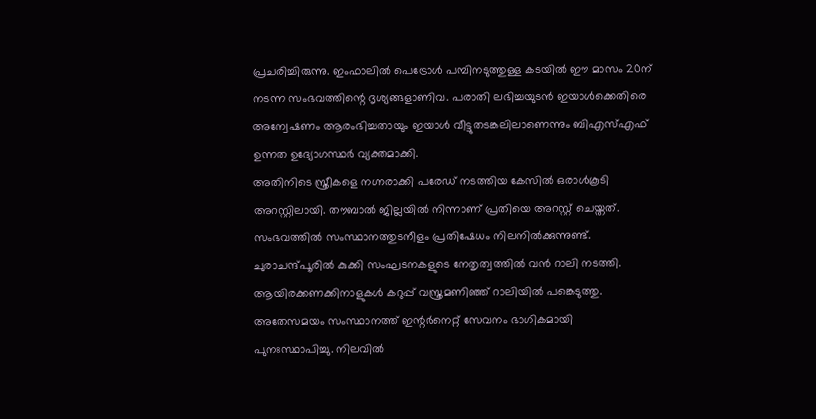പ്രചരിച്ചിരുന്നു. ഇംഫാലില്‍ പെട്രോള്‍ പമ്പിനടുത്തുള്ള കടയില്‍ ഈ മാസം 20ന് നടന്ന സംഭവത്തിന്റെ ദൃശ്യങ്ങളാണിവ. പരാതി ലഭിച്ചയുടൻ ഇയാള്‍ക്കെതിരെ അന്വേഷണം ആരംഭിച്ചതായും ഇയാള്‍ വീട്ടുതടങ്കലിലാണെന്നും ബിഎസ്എഫ് ഉന്നത ഉദ്യോഗസ്ഥര്‍ വ്യക്തമാക്കി.
അതിനിടെ സ്ത്രീകളെ നഗ്നരാക്കി പരേഡ് നടത്തിയ കേസില്‍ ഒരാള്‍കൂടി അറസ്റ്റിലായി. തൗബാൽ ജില്ലയിൽ നിന്നാണ് പ്രതിയെ അറസ്റ്റ് ചെയ്തത്. സംഭവത്തില്‍ സംസ്ഥാനത്തുടനീളം പ്രതിഷേധം നിലനില്‍ക്കുന്നുണ്ട്. ചുരാചന്ദ്പൂരില്‍ കുക്കി സംഘടനകളുടെ നേതൃത്വത്തില്‍ വന്‍ റാലി നടത്തി. ആയിരക്കണക്കിനാളുകള്‍ കറുപ്പ് വസ്ത്രമണിഞ്ഞ് റാലിയില്‍ പങ്കെടുത്തു.
അതേസമയം സംസ്ഥാനത്ത് ഇന്റര്‍നെറ്റ് സേവനം ഭാഗികമായി പുനഃസ്ഥാപിച്ചു. നിലവില്‍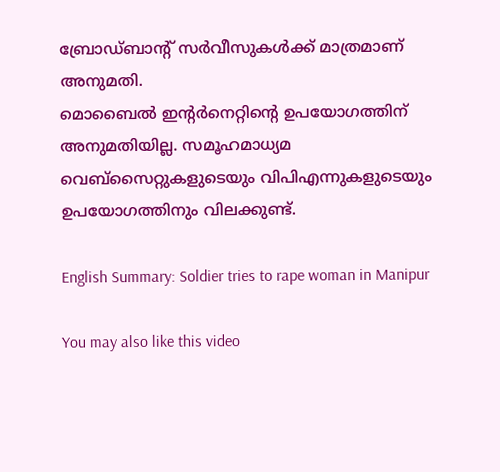ബ്രോഡ്ബാന്റ് സര്‍വീസുകള്‍ക്ക് മാത്രമാണ് അനുമതി.
മൊബൈല്‍ ഇന്റര്‍നെറ്റിന്റെ ഉപയോഗത്തിന് അനുമതിയില്ല. സമൂഹമാധ്യമ വെബ്സൈറ്റുകളുടെയും വിപിഎന്നുകളുടെയും ഉപയോഗത്തിനും വിലക്കുണ്ട്.

English Summary: Soldier tries to rape woman in Manipur

You may also like this video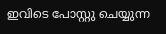ഇവിടെ പോസ്റ്റു ചെയ്യുന്ന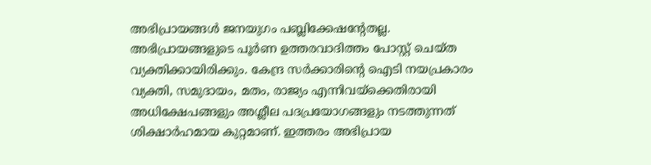അഭിപ്രായങ്ങള്‍ ജനയുഗം പബ്ലിക്കേഷന്റേതല്ല. അഭിപ്രായങ്ങളുടെ പൂര്‍ണ ഉത്തരവാദിത്തം പോസ്റ്റ് ചെയ്ത വ്യക്തിക്കായിരിക്കും. കേന്ദ്ര സര്‍ക്കാരിന്റെ ഐടി നയപ്രകാരം വ്യക്തി, സമുദായം, മതം, രാജ്യം എന്നിവയ്‌ക്കെതിരായി അധിക്ഷേപങ്ങളും അശ്ലീല പദപ്രയോഗങ്ങളും നടത്തുന്നത് ശിക്ഷാര്‍ഹമായ കുറ്റമാണ്. ഇത്തരം അഭിപ്രായ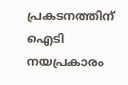പ്രകടനത്തിന് ഐടി നയപ്രകാരം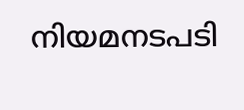നിയമനടപടി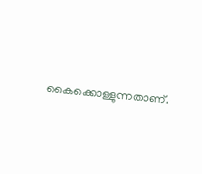കൈക്കൊള്ളുന്നതാണ്.